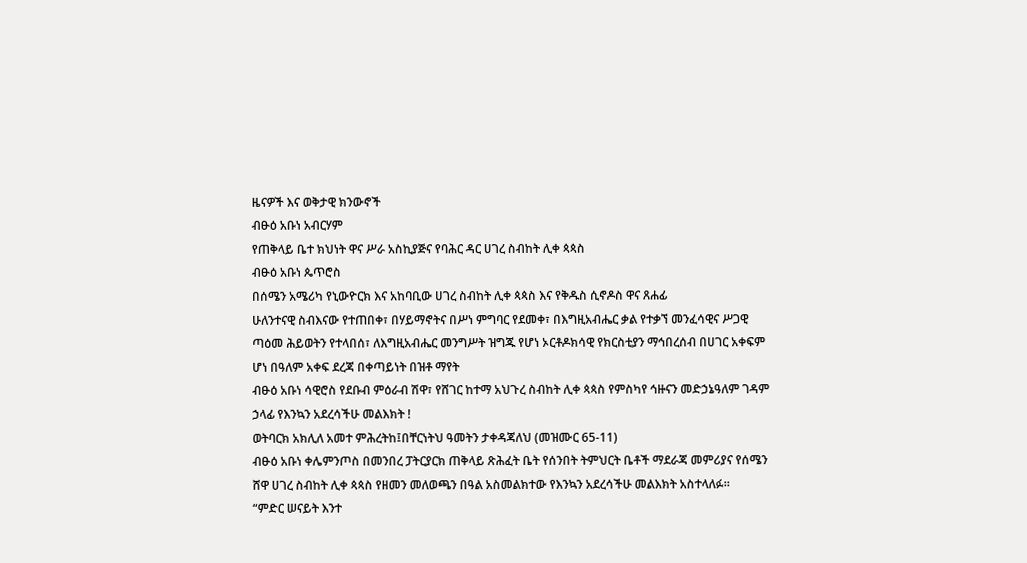ዜናዎች እና ወቅታዊ ክንውኖች
ብፁዕ አቡነ አብርሃም
የጠቅላይ ቤተ ክህነት ዋና ሥራ አስኪያጅና የባሕር ዳር ሀገረ ስብከት ሊቀ ጳጳስ
ብፁዕ አቡነ ጴጥሮስ
በሰሜን አሜሪካ የኒውዮርክ እና አከባቢው ሀገረ ስብከት ሊቀ ጳጳስ እና የቅዱስ ሲኖዶስ ዋና ጸሐፊ
ሁለንተናዊ ስብእናው የተጠበቀ፣ በሃይማኖትና በሥነ ምግባር የደመቀ፣ በእግዚአብሔር ቃል የተቃኘ መንፈሳዊና ሥጋዊ ጣዕመ ሕይወትን የተላበሰ፣ ለእግዚአብሔር መንግሥት ዝግጁ የሆነ ኦርቶዶክሳዊ የክርስቲያን ማኅበረሰብ በሀገር አቀፍም ሆነ በዓለም አቀፍ ደረጃ በቀጣይነት በዝቶ ማየት
ብፁዕ አቡነ ሳዊሮስ የደቡብ ምዕራብ ሽዋ፣ የሸገር ከተማ አህጉረ ስብከት ሊቀ ጳጳስ የምስካየ ኅዙናን መድኃኔዓለም ገዳም ኃላፊ የእንኳን አደረሳችሁ መልእክት !
ወትባርክ አክሊለ አመተ ምሕረትከ፤በቸርነትህ ዓመትን ታቀዳጃለህ (መዝሙር 65-11)
ብፁዕ አቡነ ቀሌምንጦስ በመንበረ ፓትርያርክ ጠቅላይ ጽሕፈት ቤት የሰንበት ትምህርት ቤቶች ማደራጃ መምሪያና የሰሜን ሸዋ ሀገረ ስብከት ሊቀ ጳጳስ የዘመን መለወጫን በዓል አስመልክተው የእንኳን አደረሳችሁ መልእክት አስተላለፉ።
“ምድር ሠናይት እንተ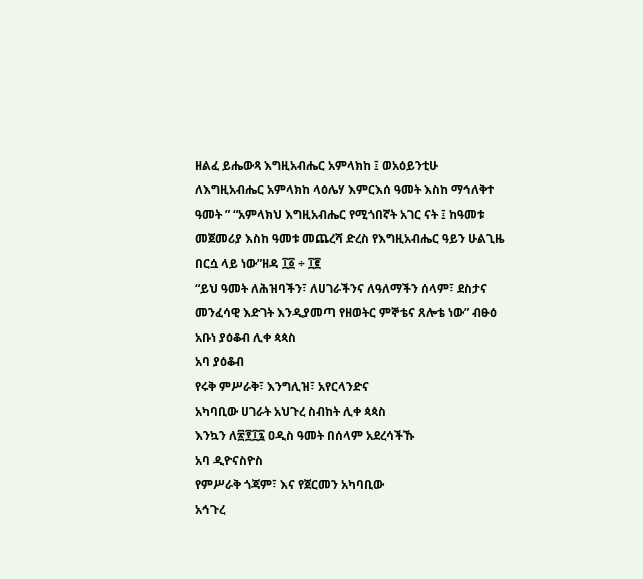ዘልፈ ይሔውጻ እግዚአብሔር አምላክከ ፤ ወአዕይንቲሁ ለእግዚአብሔር አምላክከ ላዕሌሃ እምርእሰ ዓመት እስከ ማኅለቅተ ዓመት ” “አምላክህ እግዚአብሔር የሚጎበኛት አገር ናት ፤ ከዓመቱ መጀመሪያ እስከ ዓመቱ መጨረሻ ድረስ የእግዚአብሔር ዓይን ሁልጊዜ በርሷ ላይ ነው”ዘዳ ፲፩ ÷ ፲፪
“ይህ ዓመት ለሕዝባችን፣ ለሀገራችንና ለዓለማችን ሰላም፣ ደስታና መንፈሳዊ እድገት እንዲያመጣ የዘወትር ምኞቴና ጸሎቴ ነው” ብፁዕ አቡነ ያዕቆብ ሊቀ ጳጳስ
አባ ያዕቆብ
የሩቅ ምሥራቅ፣ እንግሊዝ፣ አየርላንድና
አካባቢው ሀገራት አህጉረ ስብከት ሊቀ ጳጳስ
እንኳን ለ፳፻፲፯ ዐዲስ ዓመት በሰላም አደረሳችኹ
አባ ዲዮናስዮስ
የምሥራቅ ጎጃም፣ እና የጀርመን አካባቢው
አኅጉረ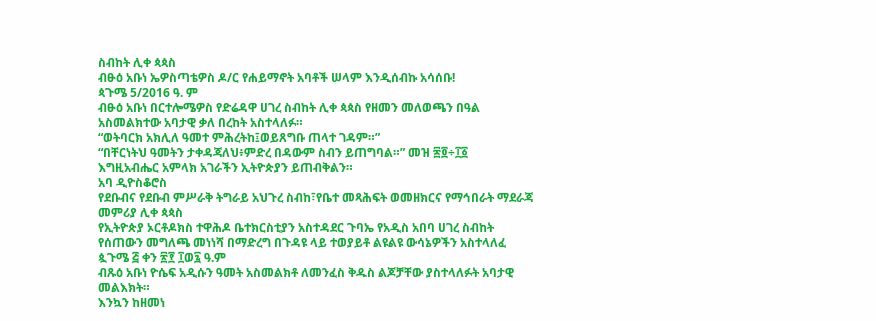ስብከት ሊቀ ጳጳስ
ብፁዕ አቡነ ኤዎስጣቴዎስ ዶ/ር የሐይማኖት አባቶች ሠላም እንዲሰብኩ አሳሰቡ!
ጳጉሜ 5/2016 ዓ. ም
ብፁዕ አቡነ በርተሎሜዎስ የድሬዳዋ ሀገረ ስብከት ሊቀ ጳጳስ የዘመን መለወጫን በዓል አስመልክተው አባታዊ ቃለ በረከት አስተላለፉ።
“ወትባርክ አክሊለ ዓመተ ምሕረትከ፤ወይጸግቡ ጠላተ ገዳም።”
“በቸርነትህ ዓመትን ታቀዳጃለህ፥ምድረ በዳውም ስብን ይጠግባል።” መዝ ፷፬÷፲፩
እግዚአብሔር አምላክ አገራችን ኢትዮጵያን ይጠብቅልን።
አባ ዲዮስቆሮስ
የደቡብና የደቡብ ምሥራቅ ትግራይ አህጉረ ስብከ፣የቤተ መጻሕፍት ወመዘክርና የማኅበራት ማደራጃ መምሪያ ሊቀ ጳጳስ
የኢትዮጵያ ኦርቶዶክስ ተዋሕዶ ቤተክርስቲያን አስተዳደር ጉባኤ የአዲስ አበባ ሀገረ ስብከት የሰጠውን መግለጫ መነነሻ በማድረግ በጉዳዩ ላይ ተወያይቶ ልዩልዩ ውሳኔዎችን አስተላለፈ
ጷጉሜ ፭ ቀን ፳፻ ፲ወ፯ ዓ.ም
ብጹዕ አቡነ ዮሴፍ አዲሱን ዓመት አስመልክቶ ለመንፈስ ቅዱስ ልጆቻቸው ያስተላለፉት አባታዊ መልእክት።
እንኳን ከዘመነ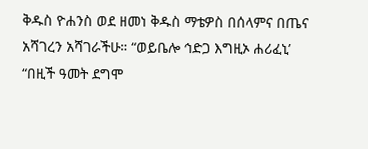ቅዱስ ዮሐንስ ወደ ዘመነ ቅዱስ ማቴዎስ በሰላምና በጤና አሻገረን አሻገራችሁ። “ወይቤሎ ኅድጋ እግዚኦ ሐሪፈኒ’ “በዚች ዓመት ደግሞ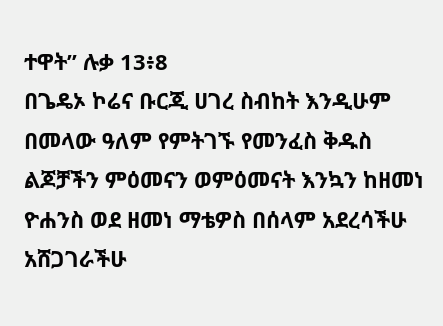ተዋት” ሉቃ 13፥8
በጌዴኦ ኮሬና ቡርጂ ሀገረ ስብከት እንዲሁም በመላው ዓለም የምትገኙ የመንፈስ ቅዱስ ልጆቻችን ምዕመናን ወምዕመናት እንኳን ከዘመነ ዮሐንስ ወደ ዘመነ ማቴዎስ በሰላም አደረሳችሁ አሸጋገራችሁ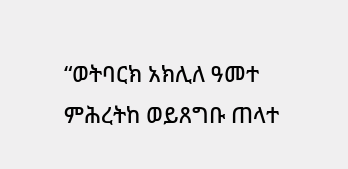“ወትባርክ አክሊለ ዓመተ ምሕረትከ ወይጸግቡ ጠላተ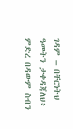ገዳም – በቸርነትህ ዓመትን ታቀዳጃለህ፥ ምድረ በዳውም ስብን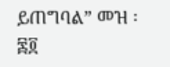ይጠግባል” መዝ ፡ ፷፬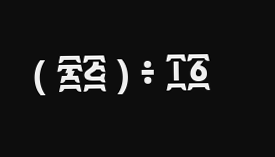( ፷፭ ) ፥ ፲፩